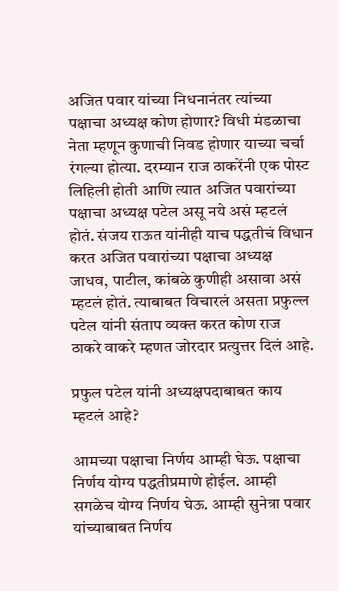अजित पवार यांच्या निधनानंतर त्यांच्या पक्षाचा अध्यक्ष कोण होणार? विधी मंडळाचा नेता म्हणून कुणाची निवड होणार याच्या चर्चा रंगल्या होत्या. दरम्यान राज ठाकरेंनी एक पोस्ट लिहिली होती आणि त्यात अजित पवारांच्या पक्षाचा अध्यक्ष पटेल असू नये असं म्हटलं होतं. संजय राऊत यांनीही याच पद्धतीचं विधान करत अजित पवारांच्या पक्षाचा अध्यक्ष जाधव, पाटील, कांबळे कुणीही असावा असं म्हटलं होतं. त्याबाबत विचारलं असता प्रफुल्ल पटेल यांनी संताप व्यक्त करत कोण राज ठाकरे वाकरे म्हणत जोरदार प्रत्युत्तर दिलं आहे.

प्रफुल पटेल यांनी अध्यक्षपदाबाबत काय म्हटलं आहे?

आमच्या पक्षाचा निर्णय आम्ही घेऊ. पक्षाचा निर्णय योग्य पद्धतीप्रमाणे होईल. आम्ही सगळेच योग्य निर्णय घेऊ. आम्ही सुनेत्रा पवार यांच्याबाबत निर्णय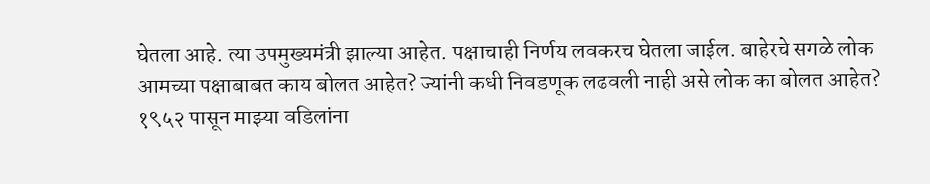घेतला आहे. त्या उपमुख्यमंत्री झाल्या आहेत. पक्षाचाही निर्णय लवकरच घेतला जाईल. बाहेरचे सगळे लोक आमच्या पक्षाबाबत काय बोलत आहेत? ज्यांनी कधी निवडणूक लढवली नाही असे लोक का बोलत आहेत? १९५२ पासून माझ्या वडिलांना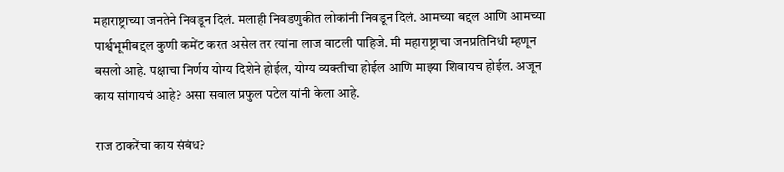महाराष्ट्राच्या जनतेने निवडून दिलं. मलाही निवडणुकीत लोकांनी निवडून दिलं. आमच्या बद्दल आणि आमच्या पार्श्वभूमीबद्दल कुणी कमेंट करत असेल तर त्यांना लाज वाटली पाहिजे. मी महाराष्ट्राचा जनप्रतिनिधी म्हणून बसलो आहे. पक्षाचा निर्णय योग्य दिशेने होईल, योग्य व्यक्तीचा होईल आणि माझ्या शिवायच होईल. अजून काय सांगायचं आहे? असा सवाल प्रफुल पटेल यांनी केला आहे.

राज ठाकरेंचा काय संबंध?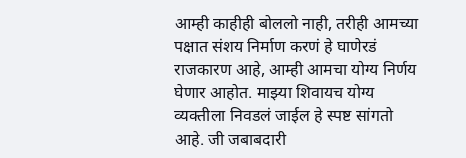आम्ही काहीही बोललो नाही, तरीही आमच्या पक्षात संशय निर्माण करणं हे घाणेरडं राजकारण आहे, आम्ही आमचा योग्य निर्णय घेणार आहोत. माझ्या शिवायच योग्य व्यक्तीला निवडलं जाईल हे स्पष्ट सांगतो आहे. जी जबाबदारी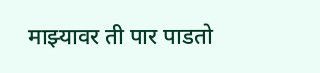माझ्यावर ती पार पाडतो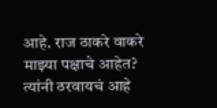आहे. राज ठाकरे वाकरे माझ्या पक्षाचे आहेत? त्यांनी ठरवायचं आहे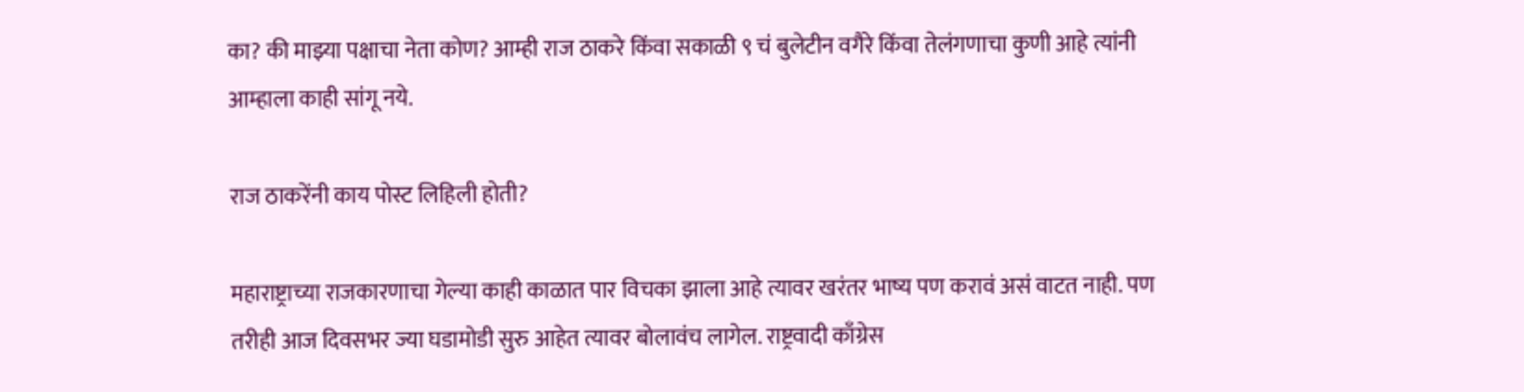का? की माझ्या पक्षाचा नेता कोण? आम्ही राज ठाकरे किंवा सकाळी ९ चं बुलेटीन वगैरे किंवा तेलंगणाचा कुणी आहे त्यांनी आम्हाला काही सांगू नये.

राज ठाकरेंनी काय पोस्ट लिहिली होती?

महाराष्ट्राच्या राजकारणाचा गेल्या काही काळात पार विचका झाला आहे त्यावर खरंतर भाष्य पण करावं असं वाटत नाही. पण तरीही आज दिवसभर ज्या घडामोडी सुरु आहेत त्यावर बोलावंच लागेल. राष्ट्रवादी काँग्रेस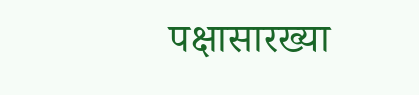पक्षासारख्या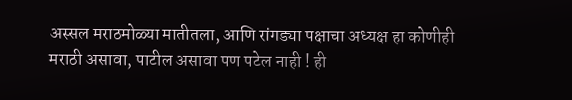अस्सल मराठमोळ्या मातीतला, आणि रांगड्या पक्षाचा अध्यक्ष हा कोणीही मराठी असावा, पाटील असावा पण पटेल नाही ! ही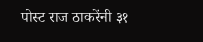पोस्ट राज ठाकरेंनी ३१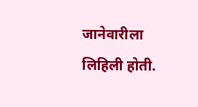जानेवारीला लिहिली होती.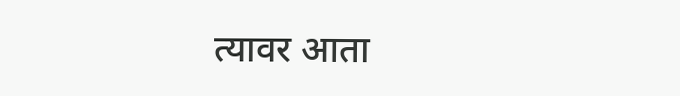त्यावर आता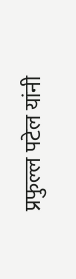प्रफुल्ल पटेल यांनी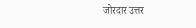जोरदार उत्तर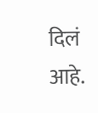दिलं आहे.